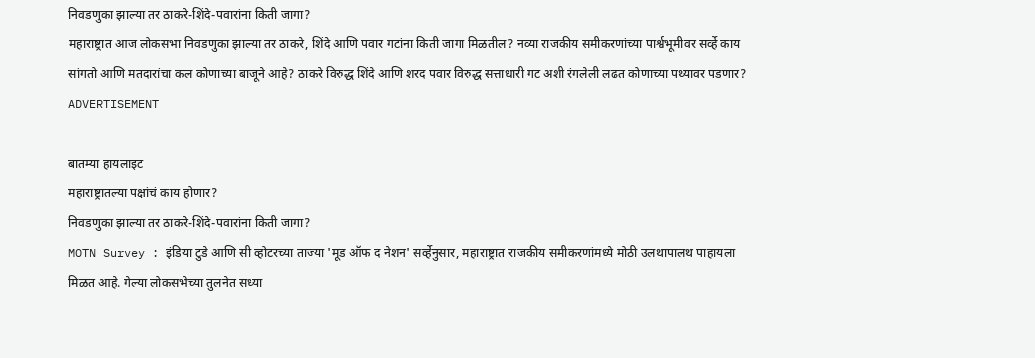निवडणुका झाल्या तर ठाकरे-शिंदे-पवारांना किती जागा?
महाराष्ट्रात आज लोकसभा निवडणुका झाल्या तर ठाकरे, शिंदे आणि पवार गटांना किती जागा मिळतील? नव्या राजकीय समीकरणांच्या पार्श्वभूमीवर सर्व्हे काय सांगतो आणि मतदारांचा कल कोणाच्या बाजूने आहे? ठाकरे विरुद्ध शिंदे आणि शरद पवार विरुद्ध सत्ताधारी गट अशी रंगलेली लढत कोणाच्या पथ्यावर पडणार?
ADVERTISEMENT

बातम्या हायलाइट
महाराष्ट्रातल्या पक्षांचं काय होणार?
निवडणुका झाल्या तर ठाकरे-शिंदे-पवारांना किती जागा?
MOTN Survey : इंडिया टुडे आणि सी व्होटरच्या ताज्या 'मूड ऑफ द नेशन' सर्व्हेनुसार, महाराष्ट्रात राजकीय समीकरणांमध्ये मोठी उलथापालथ पाहायला मिळत आहे. गेल्या लोकसभेच्या तुलनेत सध्या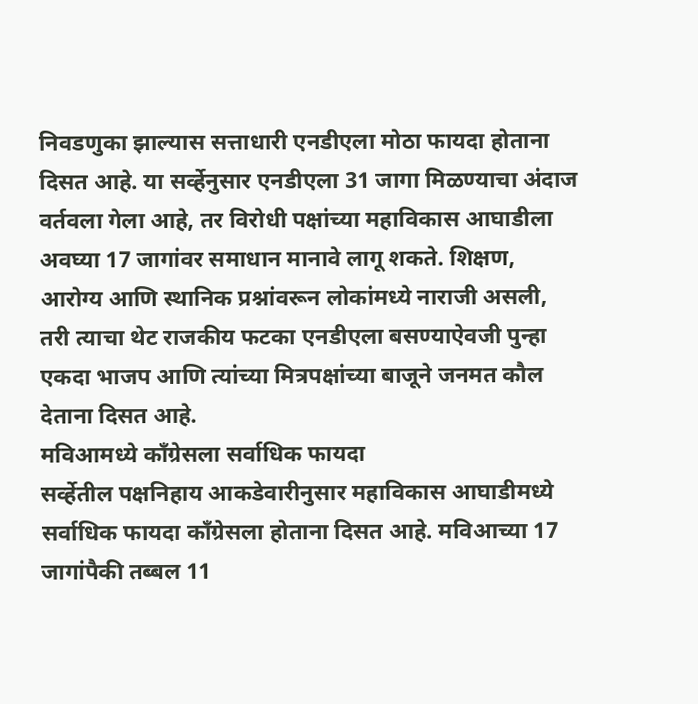निवडणुका झाल्यास सत्ताधारी एनडीएला मोठा फायदा होताना दिसत आहे. या सर्व्हेनुसार एनडीएला 31 जागा मिळण्याचा अंदाज वर्तवला गेला आहे, तर विरोधी पक्षांच्या महाविकास आघाडीला अवघ्या 17 जागांवर समाधान मानावे लागू शकते. शिक्षण, आरोग्य आणि स्थानिक प्रश्नांवरून लोकांमध्ये नाराजी असली, तरी त्याचा थेट राजकीय फटका एनडीएला बसण्याऐवजी पुन्हा एकदा भाजप आणि त्यांच्या मित्रपक्षांच्या बाजूने जनमत कौल देताना दिसत आहे.
मविआमध्ये काँग्रेसला सर्वाधिक फायदा
सर्व्हेतील पक्षनिहाय आकडेवारीनुसार महाविकास आघाडीमध्ये सर्वाधिक फायदा काँग्रेसला होताना दिसत आहे. मविआच्या 17 जागांपैकी तब्बल 11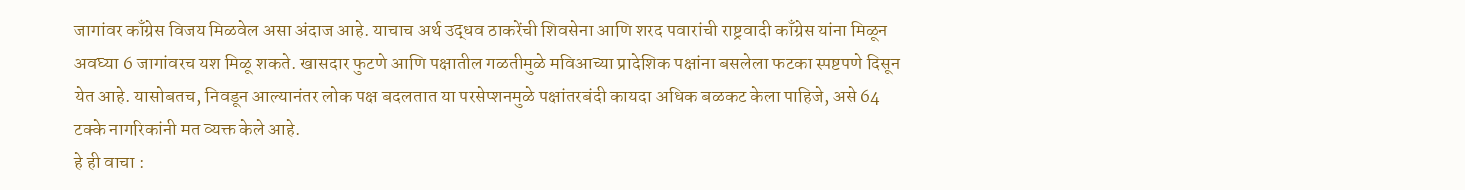जागांवर काँग्रेस विजय मिळवेल असा अंदाज आहे. याचाच अर्थ उद्धव ठाकरेंची शिवसेना आणि शरद पवारांची राष्ट्रवादी काँग्रेस यांना मिळून अवघ्या 6 जागांवरच यश मिळू शकते. खासदार फुटणे आणि पक्षातील गळतीमुळे मविआच्या प्रादेशिक पक्षांना बसलेला फटका स्पष्टपणे दिसून येत आहे. यासोबतच, निवडून आल्यानंतर लोक पक्ष बदलतात या परसेप्शनमुळे पक्षांतरबंदी कायदा अधिक बळकट केला पाहिजे, असे 64 टक्के नागरिकांनी मत व्यक्त केले आहे.
हे ही वाचा :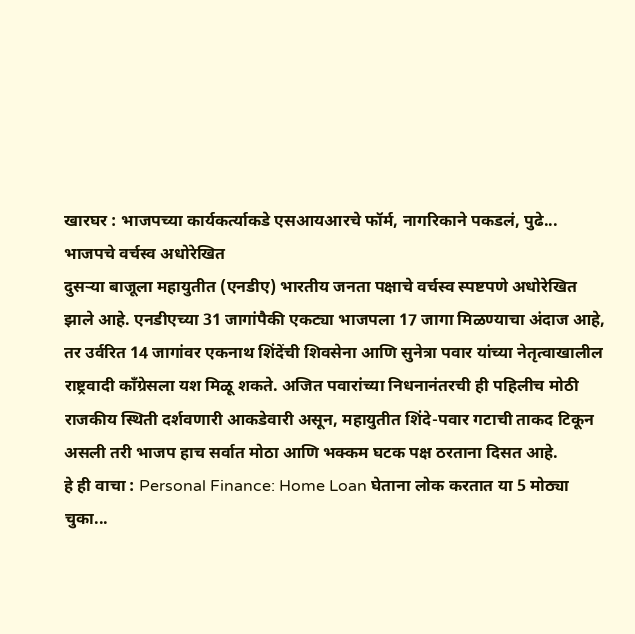खारघर : भाजपच्या कार्यकर्त्याकडे एसआयआरचे फॉर्म, नागरिकाने पकडलं, पुढे...
भाजपचे वर्चस्व अधोरेखित
दुसऱ्या बाजूला महायुतीत (एनडीए) भारतीय जनता पक्षाचे वर्चस्व स्पष्टपणे अधोरेखित झाले आहे. एनडीएच्या 31 जागांपैकी एकट्या भाजपला 17 जागा मिळण्याचा अंदाज आहे, तर उर्वरित 14 जागांवर एकनाथ शिंदेंची शिवसेना आणि सुनेत्रा पवार यांच्या नेतृत्वाखालील राष्ट्रवादी काँग्रेसला यश मिळू शकते. अजित पवारांच्या निधनानंतरची ही पहिलीच मोठी राजकीय स्थिती दर्शवणारी आकडेवारी असून, महायुतीत शिंदे-पवार गटाची ताकद टिकून असली तरी भाजप हाच सर्वात मोठा आणि भक्कम घटक पक्ष ठरताना दिसत आहे.
हे ही वाचा : Personal Finance: Home Loan घेताना लोक करतात या 5 मोठ्या चुका...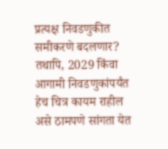प्रत्यक्ष निवडणुकीत समीकरणे बदलणार?
तथापि, 2029 किंवा आगामी निवडणुकांपर्यंत हेच चित्र कायम राहील असे ठामपणे सांगता येत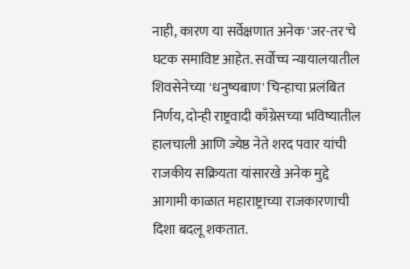नाही, कारण या सर्वेक्षणात अनेक 'जर-तर'चे घटक समाविष्ट आहेत. सर्वोच्च न्यायालयातील शिवसेनेच्या 'धनुष्यबाण' चिन्हाचा प्रलंबित निर्णय, दोन्ही राष्ट्रवादी काँग्रेसच्या भविष्यातील हालचाली आणि ज्येष्ठ नेते शरद पवार यांची राजकीय सक्रियता यांसारखे अनेक मुद्दे आगामी काळात महाराष्ट्राच्या राजकारणाची दिशा बदलू शकतात.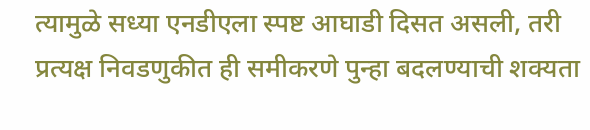त्यामुळे सध्या एनडीएला स्पष्ट आघाडी दिसत असली, तरी प्रत्यक्ष निवडणुकीत ही समीकरणे पुन्हा बदलण्याची शक्यता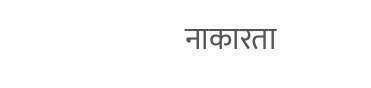नाकारता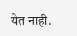येत नाही.